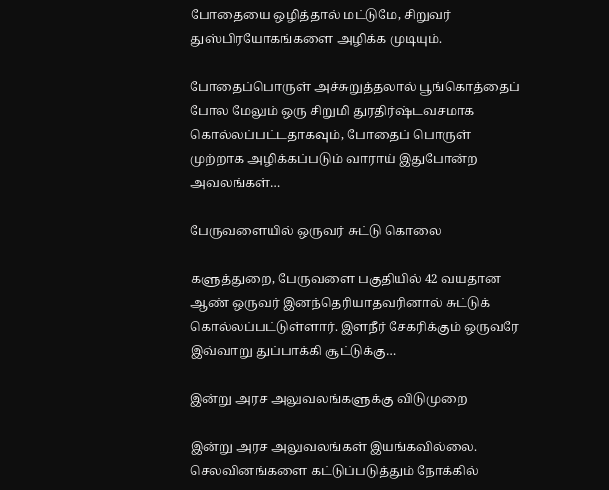போதையை ஒழித்தால் மட்டுமே, சிறுவர் துஸ்பிரயோகங்களை அழிக்க முடியும்.

போதைப்பொருள் அச்சுறுத்தலால் பூங்கொத்தைப் போல மேலும் ஒரு சிறுமி துரதிர்ஷ்டவசமாக கொல்லப்பட்டதாகவும், போதைப் பொருள் முற்றாக அழிக்கப்படும் வாராய் இதுபோன்ற அவலங்கள்…

பேருவளையில் ஒருவர் சுட்டு கொலை

களுத்துறை, பேருவளை பகுதியில் 42 வயதான ஆண் ஒருவர் இனந்தெரியாதவரினால் சுட்டுக் கொல்லப்பட்டுள்ளார். இளநீர் சேகரிக்கும் ஒருவரே இவ்வாறு துப்பாக்கி சூட்டுக்கு…

இன்று அரச அலுவலங்களுக்கு விடுமுறை

இன்று அரச அலுவலங்கள் இயங்கவில்லை. செலவினங்களை கட்டுப்படுத்தும் நோக்கில்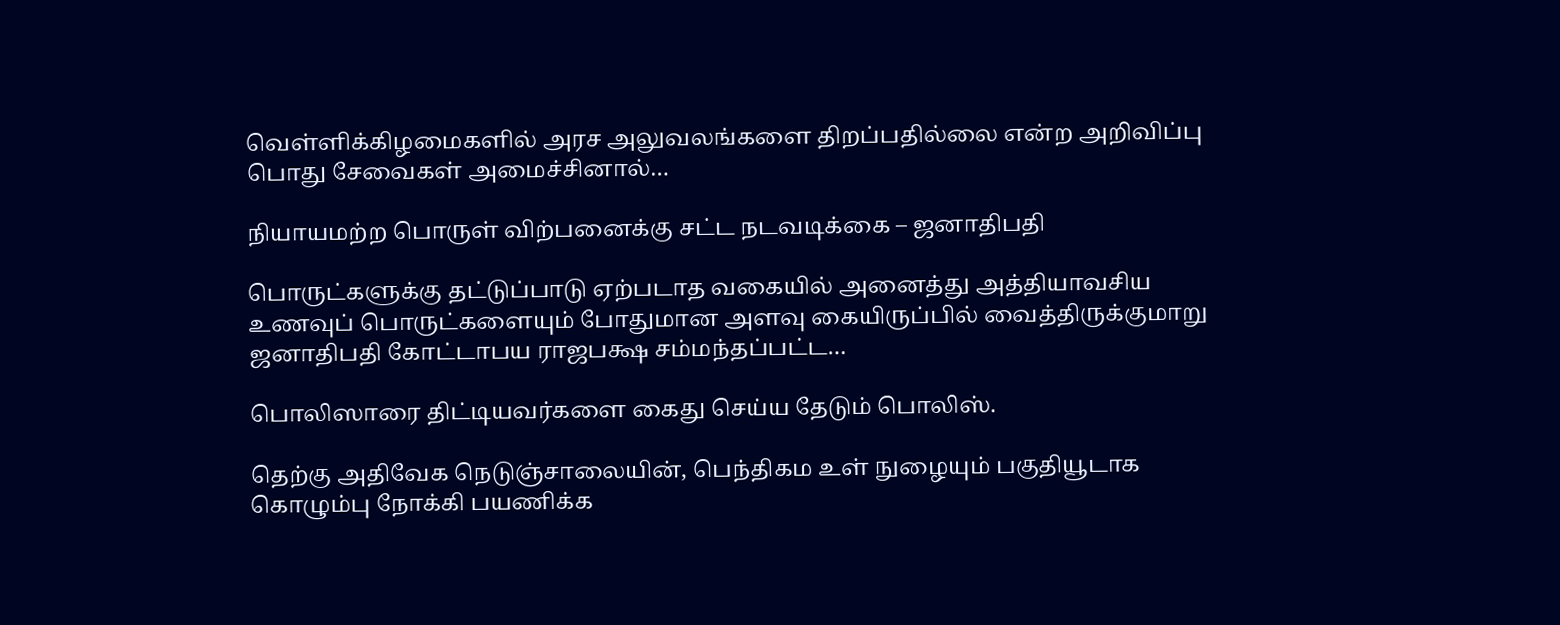வெள்ளிக்கிழமைகளில் அரச அலுவலங்களை திறப்பதில்லை என்ற அறிவிப்பு பொது சேவைகள் அமைச்சினால்…

நியாயமற்ற பொருள் விற்பனைக்கு சட்ட நடவடிக்கை – ஜனாதிபதி

பொருட்களுக்கு தட்டுப்பாடு ஏற்படாத வகையில் அனைத்து அத்தியாவசிய உணவுப் பொருட்களையும் போதுமான அளவு கையிருப்பில் வைத்திருக்குமாறு ஜனாதிபதி கோட்டாபய ராஜபக்ஷ சம்மந்தப்பட்ட…

பொலிஸாரை திட்டியவர்களை கைது செய்ய தேடும் பொலிஸ்.

தெற்கு அதிவேக நெடுஞ்சாலையின், பெந்திகம உள் நுழையும் பகுதியூடாக கொழும்பு நோக்கி பயணிக்க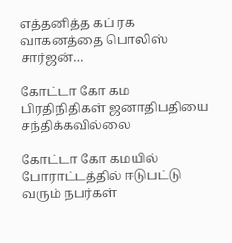எத்தனித்த கப் ரக வாகனத்தை பொலிஸ் சார்ஜன்…

கோட்டா கோ கம பிரதிநிதிகள் ஜனாதிபதியை சந்திக்கவில்லை

கோட்டா கோ கமயில் போராட்டத்தில் ஈடுபட்டு வரும் நபர்கள்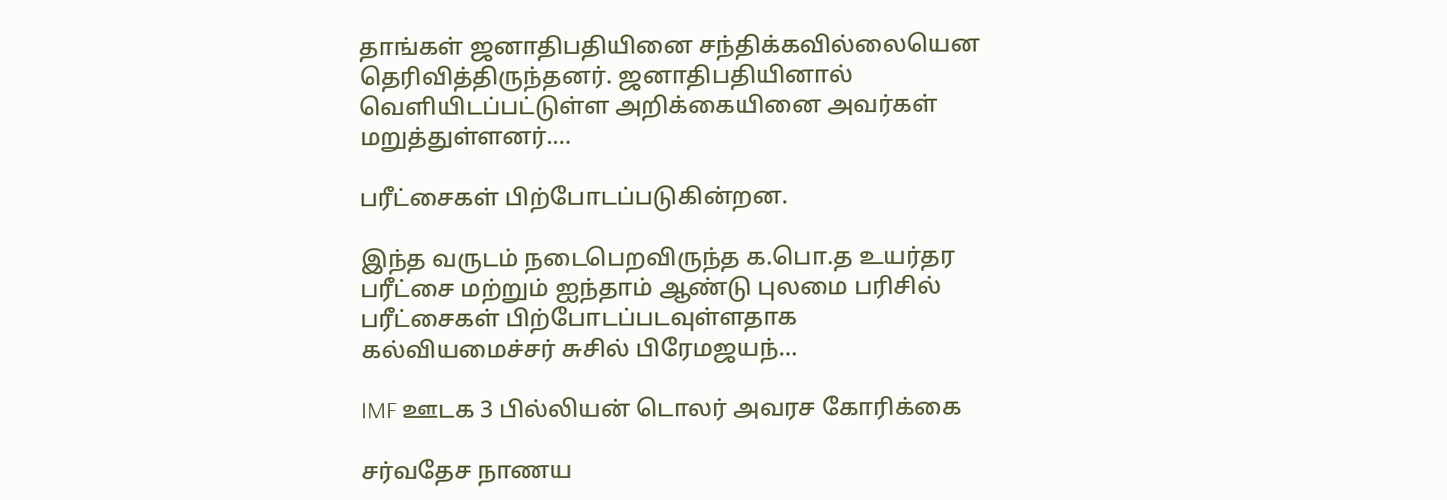தாங்கள் ஜனாதிபதியினை சந்திக்கவில்லையென தெரிவித்திருந்தனர். ஜனாதிபதியினால் வெளியிடப்பட்டுள்ள அறிக்கையினை அவர்கள் மறுத்துள்ளனர்.…

பரீட்சைகள் பிற்போடப்படுகின்றன.

இந்த வருடம் நடைபெறவிருந்த க.பொ.த உயர்தர பரீட்சை மற்றும் ஐந்தாம் ஆண்டு புலமை பரிசில் பரீட்சைகள் பிற்போடப்படவுள்ளதாக கல்வியமைச்சர் சுசில் பிரேமஜயந்…

IMF ஊடக 3 பில்லியன் டொலர் அவரச கோரிக்கை

சர்வதேச நாணய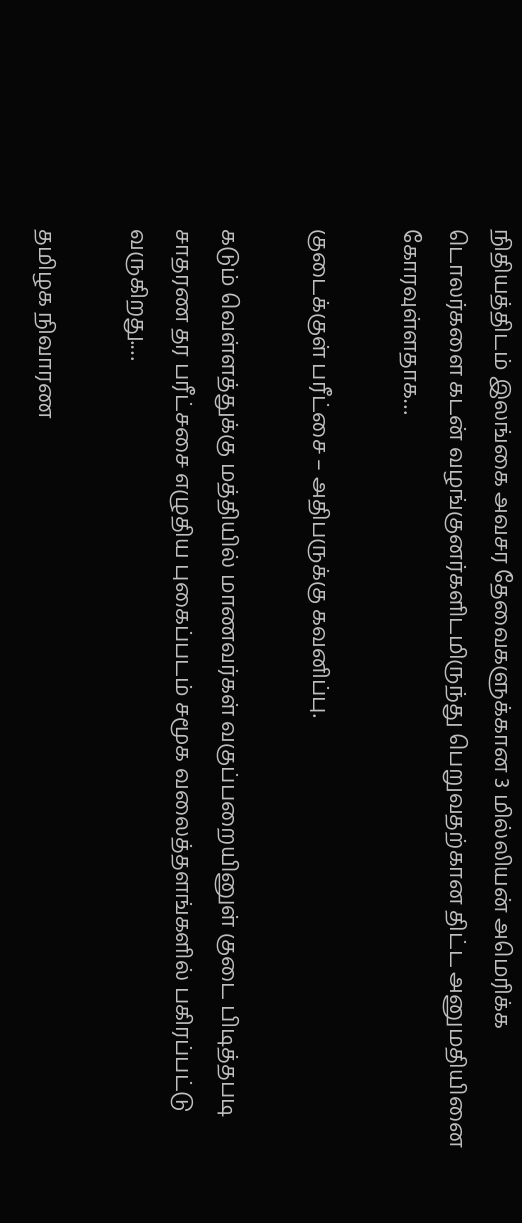நிதியத்திடம் இலங்கை அவசர தேவைகளுக்கான 3 மில்லியன் அமெரிக்க டொலர்களை கடன் வழங்குனர்களிடமிருந்து பெறுவதற்கான திட்ட அனுமதியினை கோரவுள்ளதாக…

குடைக்குள் பரீட்சை – அதிபருக்கு கவனிப்பு.

கடும் வெள்ளத்துக்கு மத்தியில் மாணவர்கள் வகுப்பறையினுள் குடை பிடித்தபடி சாதரண தர பரீட்சசை எழுதிய புகைப்படம் சமூக வலைத்தளங்களில் பகிரப்பட்டு வருகிறது.…

தமிழக நிவாரண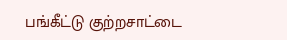பங்கீட்டு குற்றசாட்டை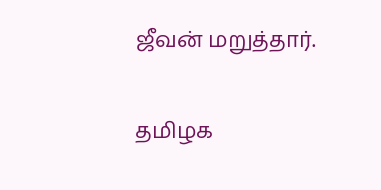ஜீவன் மறுத்தார்.

தமிழக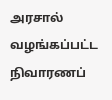அரசால் வழங்கப்பட்ட நிவாரணப்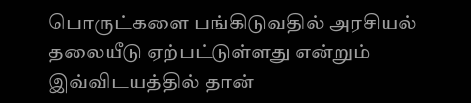பொருட்களை பங்கிடுவதில் அரசியல் தலையீடு ஏற்பட்டுள்ளது என்றும் இவ்விடயத்தில் தான்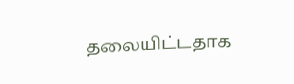தலையிட்டதாக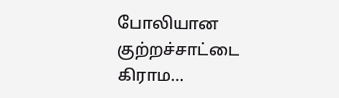போலியான குற்றச்சாட்டை கிராம…